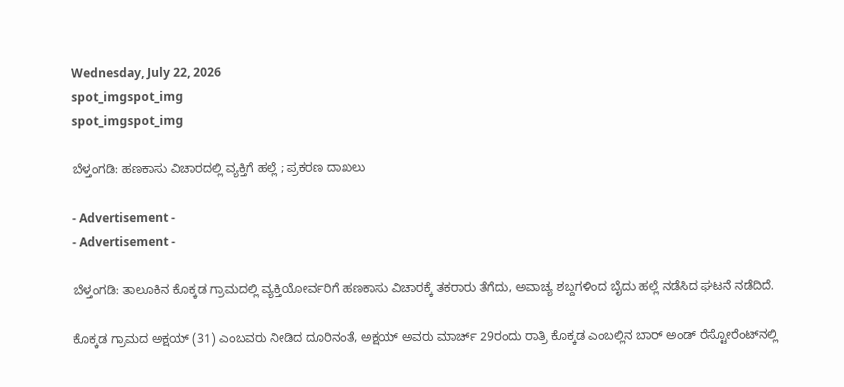Wednesday, July 22, 2026
spot_imgspot_img
spot_imgspot_img

ಬೆಳ್ತಂಗಡಿ: ಹಣಕಾಸು ವಿಚಾರದಲ್ಲಿ ವ್ಯಕ್ತಿಗೆ ಹಲ್ಲೆ ; ಪ್ರಕರಣ ದಾಖಲು

- Advertisement -
- Advertisement -

ಬೆಳ್ತಂಗಡಿ: ತಾಲೂಕಿನ ಕೊಕ್ಕಡ ಗ್ರಾಮದಲ್ಲಿ ವ್ಯಕ್ತಿಯೋರ್ವರಿಗೆ ಹಣಕಾಸು ವಿಚಾರಕ್ಕೆ ತಕರಾರು ತೆಗೆದು, ಅವಾಚ್ಯ ಶಬ್ದಗಳಿಂದ ಬೈದು ಹಲ್ಲೆ ನಡೆಸಿದ ಘಟನೆ ನಡೆದಿದೆ.

ಕೊಕ್ಕಡ ಗ್ರಾಮದ ಅಕ್ಷಯ್‌ (31) ಎಂಬವರು ನೀಡಿದ ದೂರಿನಂತೆ, ಅಕ್ಷಯ್‌ ಅವರು ಮಾರ್ಚ್‌ 29ರಂದು ರಾತ್ರಿ ಕೊಕ್ಕಡ ಎಂಬಲ್ಲಿನ ಬಾರ್‌ ಅಂಡ್‌ ರೆಸ್ಟೋರೆಂಟ್‌ನಲ್ಲಿ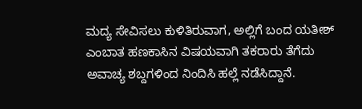ಮದ್ಯ ಸೇವಿಸಲು ಕುಳಿತಿರುವಾಗ, ಅಲ್ಲಿಗೆ ಬಂದ ಯತೀಶ್‌ ಎಂಬಾತ ಹಣಕಾಸಿನ ವಿಷಯವಾಗಿ ತಕರಾರು ತೆಗೆದು ಅವಾಚ್ಯ ಶಬ್ದಗಳಿಂದ ನಿಂದಿಸಿ ಹಲ್ಲೆ ನಡೆಸಿದ್ದಾನೆ.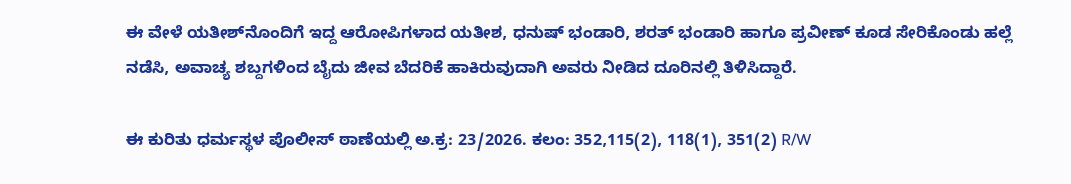ಈ ವೇಳೆ ಯತೀಶ್‌ನೊಂದಿಗೆ ಇದ್ದ ಆರೋಪಿಗಳಾದ ಯತೀಶ, ಧನುಷ್‌ ಭಂಡಾರಿ, ಶರತ್‌ ಭಂಡಾರಿ ಹಾಗೂ ಪ್ರವೀಣ್‌ ಕೂಡ ಸೇರಿಕೊಂಡು ಹಲ್ಲೆ ನಡೆಸಿ, ಅವಾಚ್ಯ ಶಬ್ದಗಳಿಂದ ಬೈದು ಜೀವ ಬೆದರಿಕೆ ಹಾಕಿರುವುದಾಗಿ ಅವರು ನೀಡಿದ ದೂರಿನಲ್ಲಿ ತಿಳಿಸಿದ್ದಾರೆ.

ಈ ಕುರಿತು ಧರ್ಮಸ್ಥಳ ಪೊಲೀಸ್ ಠಾಣೆಯಲ್ಲಿ ಅ.ಕ್ರ: 23/2026. ಕಲಂ: 352,115(2), 118(1), 351(2) R/W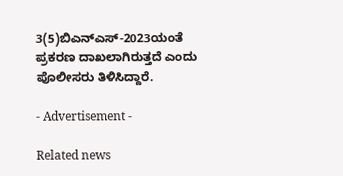3(5)ಬಿಎನ್ಎಸ್-2023ಯಂತೆ ಪ್ರಕರಣ ದಾಖಲಾಗಿರುತ್ತದೆ ಎಂದು ಪೊಲೀಸರು ತಿಳಿಸಿದ್ದಾರೆ.

- Advertisement -

Related news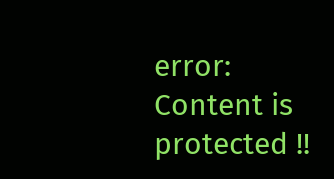error: Content is protected !!